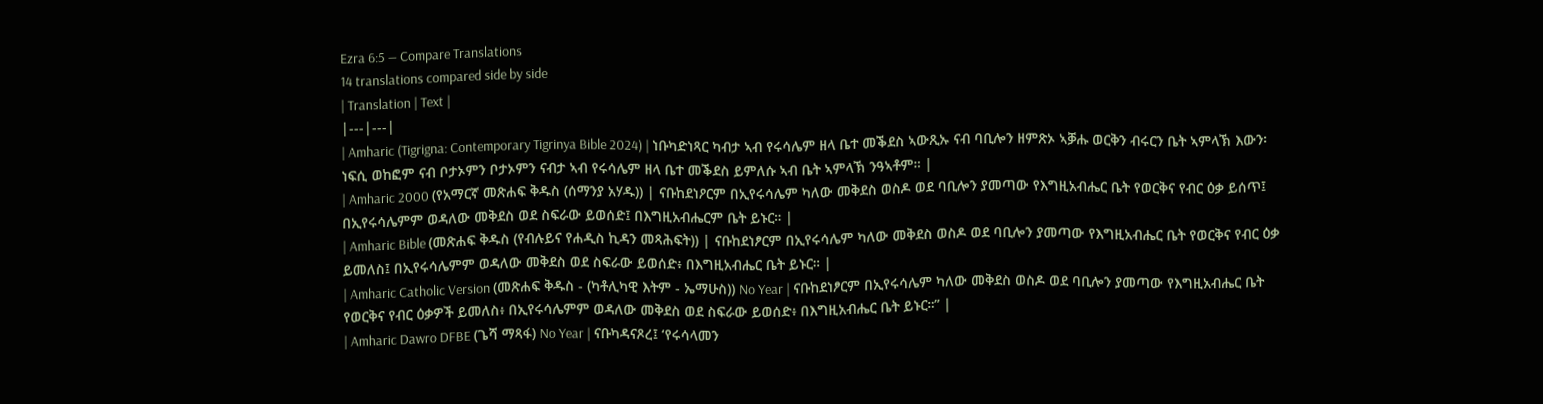Ezra 6:5 — Compare Translations
14 translations compared side by side
| Translation | Text |
|---|---|
| Amharic (Tigrigna: Contemporary Tigrinya Bible 2024) | ነቡካድነጻር ካብታ ኣብ የሩሳሌም ዘላ ቤተ መቕደስ ኣውጺኡ ናብ ባቢሎን ዘምጽኦ ኣቓሑ ወርቅን ብሩርን ቤት ኣምላኽ እውን፡ ነፍሲ ወከፎም ናብ ቦታኦምን ቦታኦምን ናብታ ኣብ የሩሳሌም ዘላ ቤተ መቕደስ ይምለሱ ኣብ ቤት ኣምላኽ ንዓኣቶም። |
| Amharic 2000 (የአማርኛ መጽሐፍ ቅዱስ (ሰማንያ አሃዱ)) | ናቡከደነዖርም በኢየሩሳሌም ካለው መቅደስ ወስዶ ወደ ባቢሎን ያመጣው የእግዚአብሔር ቤት የወርቅና የብር ዕቃ ይሰጥ፤ በኢየሩሳሌምም ወዳለው መቅደስ ወደ ስፍራው ይወሰድ፤ በእግዚአብሔርም ቤት ይኑር። |
| Amharic Bible (መጽሐፍ ቅዱስ (የብሉይና የሐዲስ ኪዳን መጻሕፍት)) | ናቡከደነፆርም በኢየሩሳሌም ካለው መቅደስ ወስዶ ወደ ባቢሎን ያመጣው የእግዚአብሔር ቤት የወርቅና የብር ዕቃ ይመለስ፤ በኢየሩሳሌምም ወዳለው መቅደስ ወደ ስፍራው ይወሰድ፥ በእግዚአብሔር ቤት ይኑር። |
| Amharic Catholic Version (መጽሐፍ ቅዱስ - (ካቶሊካዊ እትም - ኤማሁስ)) No Year | ናቡከደነፆርም በኢየሩሳሌም ካለው መቅደስ ወስዶ ወደ ባቢሎን ያመጣው የእግዚአብሔር ቤት የወርቅና የብር ዕቃዎች ይመለስ፥ በኢየሩሳሌምም ወዳለው መቅደስ ወደ ስፍራው ይወሰድ፥ በእግዚአብሔር ቤት ይኑር።” |
| Amharic Dawro DFBE (ጌሻ ማጻፋ) No Year | ናቡካዳናጾረ፤ ‘የሩሳላመን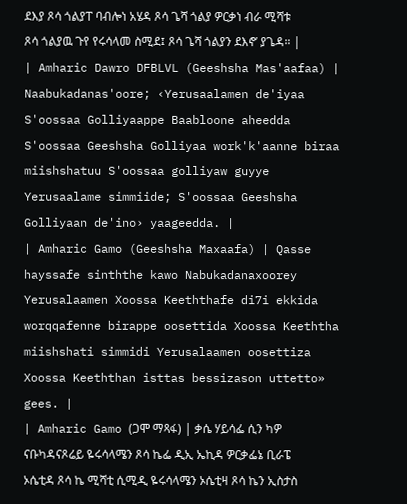ደእያ ጾሳ ጎልያፐ ባብሎነ አሄዳ ጾሳ ጌሻ ጎልያ ዎርቃነ ብራ ሚሻቱ ጾሳ ጎልያዉ ጉየ የሩሳላመ ስሚደ፤ ጾሳ ጌሻ ጎልያን ደእኖ’ ያጌዳ። |
| Amharic Dawro DFBLVL (Geeshsha Mas'aafaa) | Naabukadanas'oore; ‹Yerusaalamen de'iyaa S'oossaa Golliyaappe Baabloone aheedda S'oossaa Geeshsha Golliyaa work'k'aanne biraa miishshatuu S'oossaa golliyaw guyye Yerusaalame simmiide; S'oossaa Geeshsha Golliyaan de'ino› yaageedda. |
| Amharic Gamo (Geeshsha Maxaafa) | Qasse hayssafe sinththe kawo Nabukadanaxoorey Yerusalaamen Xoossa Keeththafe di7i ekkida worqqafenne birappe oosettida Xoossa Keeththa miishshati simmidi Yerusalaamen oosettiza Xoossa Keeththan isttas bessizason uttetto» gees. |
| Amharic Gamo (ጋሞ ማጻፋ) | ቃሴ ሃይሳፌ ሲን ካዎ ናቡካዳናጾሬይ ዬሩሳላሜን ጾሳ ኬፌ ዲኢ ኤኪዳ ዎርቃፌኔ ቢራፔ ኦሴቲዳ ጾሳ ኬ ሚሻቲ ሲሚዲ ዬሩሳላሜን ኦሴቲዛ ጾሳ ኬን ኢስታስ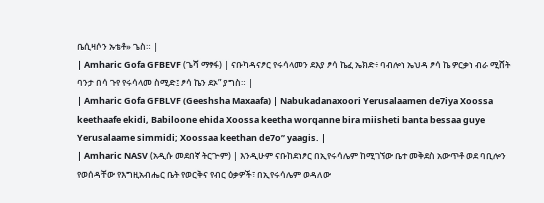ቤሲዛሶን ኡቴቶ» ጌስ። |
| Amharic Gofa GFBEVF (ጌሻ ማፃፋ) | ናቡካዳናፆር የሩሳላመን ደእያ ፆሳ ኬፈ ኤክድ፥ ባብሎነ ኤህዳ ፆሳ ኬ ዎርቃነ ብራ ሚሸት ባንታ በሳ ጉየ የሩሳላመ ስሚድ፤ ፆሳ ኬን ደኦ” ያግስ። |
| Amharic Gofa GFBLVF (Geeshsha Maxaafa) | Nabukadanaxoori Yerusalaamen de7iya Xoossa keethaafe ekidi, Babiloone ehida Xoossa keetha worqanne bira miisheti banta bessaa guye Yerusalaame simmidi; Xoossaa keethan de7o” yaagis. |
| Amharic NASV (አዲሱ መደበኛ ትርጒም) | እንዲሁም ናቡከደነፆር በኢየሩሳሌም ከሚገኘው ቤተ መቅደስ አውጥቶ ወደ ባቢሎን የወሰዳቸው የእግዚአብሔር ቤት የወርቅና የብር ዕቃዎች፣ በኢየሩሳሌም ወዳለው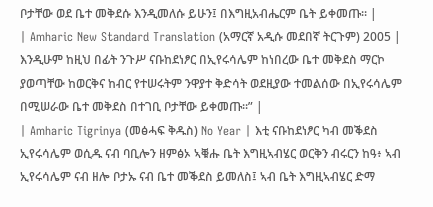ቦታቸው ወደ ቤተ መቅደሱ እንዲመለሱ ይሁን፤ በእግዚአብሔርም ቤት ይቀመጡ። |
| Amharic New Standard Translation (አማርኛ አዲሱ መደበኛ ትርጉም) 2005 | እንዲሁም ከዚህ በፊት ንጉሥ ናቡከደነፆር በኢየሩሳሌም ከነበረው ቤተ መቅደስ ማርኮ ያወጣቸው ከወርቅና ከብር የተሠሩትም ንዋያተ ቅድሳት ወደዚያው ተመልሰው በኢየሩሳሌም በሚሠራው ቤተ መቅደስ በተገቢ ቦታቸው ይቀመጡ።” |
| Amharic Tigrinya (መፅሓፍ ቅዱስ) No Year | እቲ ናቡከደነፆር ካብ መቕደስ ኢየሩሳሌም ወሲዱ ናብ ባቢሎን ዘምፅኦ ኣቑሑ ቤት እግዚኣብሄር ወርቅን ብሩርን ከዓ፥ ኣብ ኢየሩሳሌም ናብ ዘሎ ቦታኡ ናብ ቤተ መቕደስ ይመለስ፤ ኣብ ቤት እግዚኣብሄር ድማ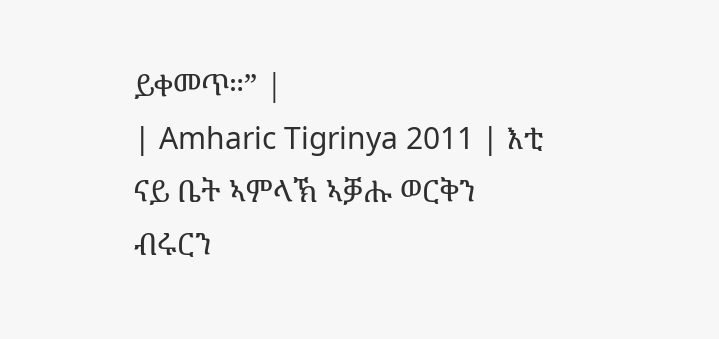ይቀመጥ።” |
| Amharic Tigrinya 2011 | እቲ ናይ ቤት ኣምላኽ ኣቓሑ ወርቅን ብሩርን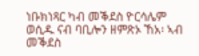ነቡክነጻር ካብ መቕደስ ዮርሳሌም ወሲዱ ናብ ባቢሎን ዘምጽኦ ኸአ፡ ኣብ መቕደስ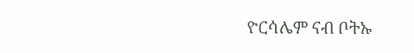ዮርሳሌም ናብ ቦትኡ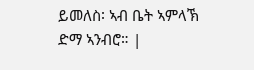ይመለስ፡ ኣብ ቤት ኣምላኽ ድማ ኣንብሮ። |